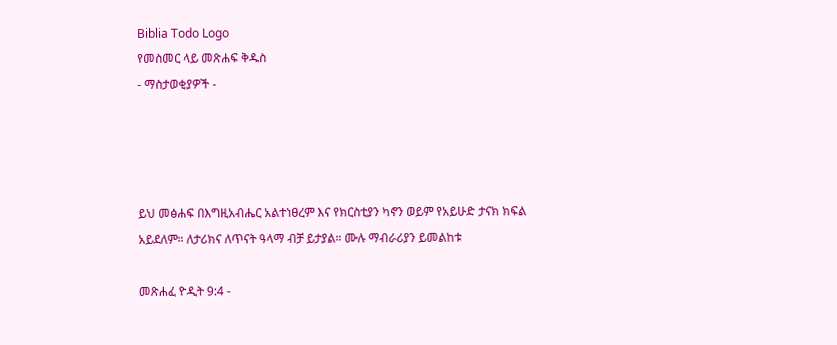Biblia Todo Logo
የመስመር ላይ መጽሐፍ ቅዱስ
- ማስታወቂያዎች -




ይህ መፅሐፍ በእግዚአብሔር አልተነፀረም እና የክርስቲያን ካኖን ወይም የአይሁድ ታናክ ክፍል አይደለም። ለታሪክና ለጥናት ዓላማ ብቻ ይታያል። ሙሉ ማብራሪያን ይመልከቱ

መጽሐፈ ዮዲት 9:4 -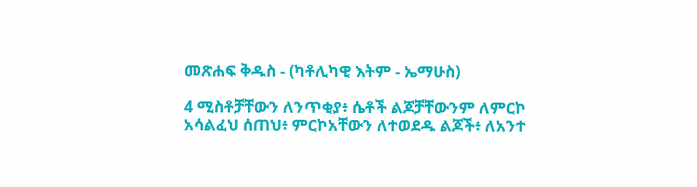መጽሐፍ ቅዱስ - (ካቶሊካዊ እትም - ኤማሁስ)

4 ሚስቶቻቸውን ለንጥቂያ፥ ሴቶች ልጆቻቸውንም ለምርኮ አሳልፈህ ሰጠህ፥ ምርኮአቸውን ለተወደዱ ልጆች፥ ለአንተ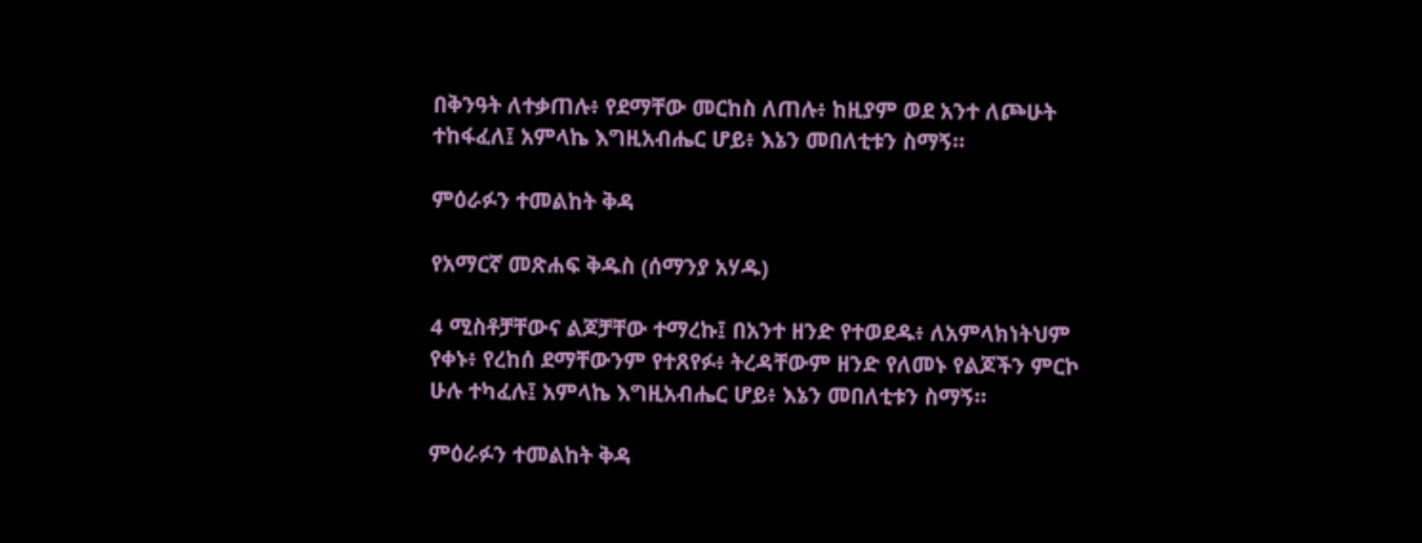በቅንዓት ለተቃጠሉ፥ የደማቸው መርከስ ለጠሉ፥ ከዚያም ወደ አንተ ለጮሁት ተከፋፈለ፤ አምላኬ እግዚአብሔር ሆይ፥ እኔን መበለቲቱን ስማኝ።

ምዕራፉን ተመልከት ቅዳ

የአማርኛ መጽሐፍ ቅዱስ (ሰማንያ አሃዱ)

4 ሚስቶቻቸውና ልጆቻቸው ተማረኩ፤ በአንተ ዘንድ የተወደዱ፥ ለአምላክነትህም የቀኑ፥ የረከሰ ደማቸውንም የተጸየፉ፥ ትረዳቸውም ዘንድ የለመኑ የልጆችን ምርኮ ሁሉ ተካፈሉ፤ አምላኬ እግዚአብሔር ሆይ፥ እኔን መበለቲቱን ስማኝ።

ምዕራፉን ተመልከት ቅዳ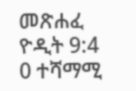መጽሐፈ ዮዲት 9:4
0 ተሻማሚ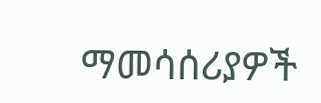ማመሳሰሪያዎች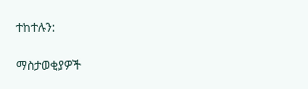ተከተሉን:

ማስታወቂያዎች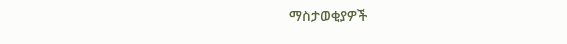ማስታወቂያዎች